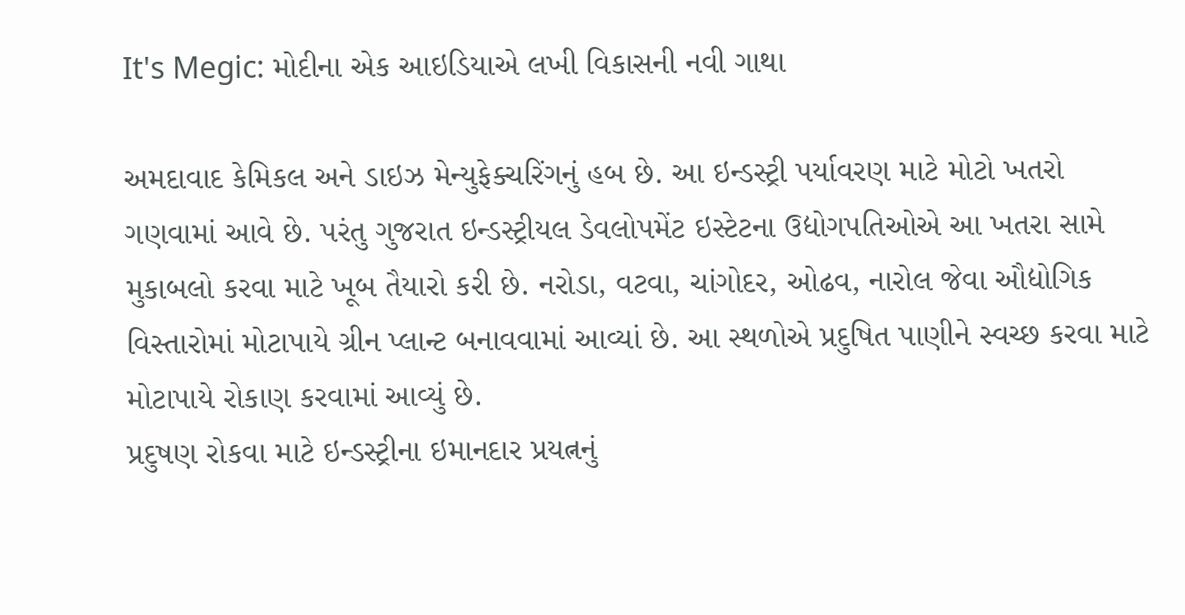It's Megic: મોદીના એક આઇડિયાએ લખી વિકાસની નવી ગાથા

અમદાવાદ કેમિકલ અને ડાઇઝ મેન્યુફેક્ચરિંગનું હબ છે. આ ઇન્ડસ્ટ્રી પર્યાવરણ માટે મોટો ખતરો ગણવામાં આવે છે. પરંતુ ગુજરાત ઇન્ડસ્ટ્રીયલ ડેવલોપમેંટ ઇસ્ટેટના ઉદ્યોગપતિઓએ આ ખતરા સામે મુકાબલો કરવા માટે ખૂબ તૈયારો કરી છે. નરોડા, વટવા, ચાંગોદર, ઓઢવ, નારોલ જેવા ઔદ્યોગિક વિસ્તારોમાં મોટાપાયે ગ્રીન પ્લાન્ટ બનાવવામાં આવ્યાં છે. આ સ્થળોએ પ્રદુષિત પાણીને સ્વચ્છ કરવા માટે મોટાપાયે રોકાણ કરવામાં આવ્યું છે.
પ્રદુષણ રોકવા માટે ઇન્ડસ્ટ્રીના ઇમાનદાર પ્રયત્નનું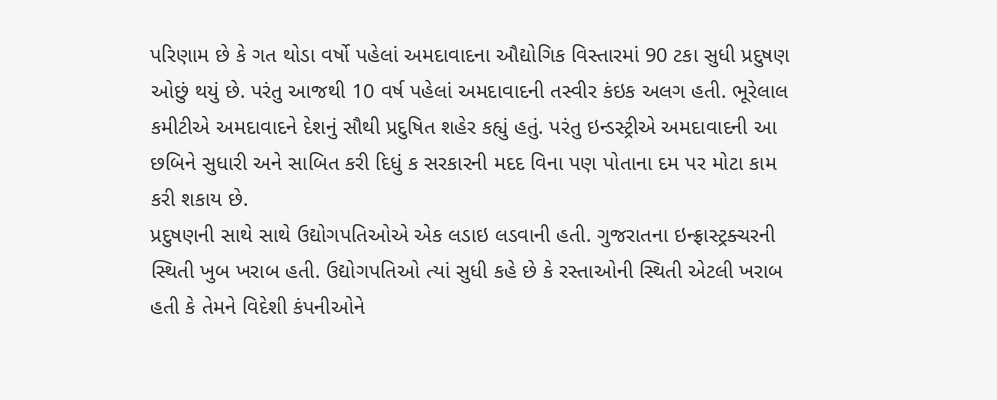પરિણામ છે કે ગત થોડા વર્ષો પહેલાં અમદાવાદના ઔદ્યોગિક વિસ્તારમાં 90 ટકા સુધી પ્રદુષણ ઓછું થયું છે. પરંતુ આજથી 10 વર્ષ પહેલાં અમદાવાદની તસ્વીર કંઇક અલગ હતી. ભૂરેલાલ કમીટીએ અમદાવાદને દેશનું સૌથી પ્રદુષિત શહેર કહ્યું હતું. પરંતુ ઇન્ડસ્ટ્રીએ અમદાવાદની આ છબિને સુધારી અને સાબિત કરી દિધું ક સરકારની મદદ વિના પણ પોતાના દમ પર મોટા કામ કરી શકાય છે.
પ્રદુષણની સાથે સાથે ઉદ્યોગપતિઓએ એક લડાઇ લડવાની હતી. ગુજરાતના ઇન્ફ્રાસ્ટ્રક્ચરની સ્થિતી ખુબ ખરાબ હતી. ઉદ્યોગપતિઓ ત્યાં સુધી કહે છે કે રસ્તાઓની સ્થિતી એટલી ખરાબ હતી કે તેમને વિદેશી કંપનીઓને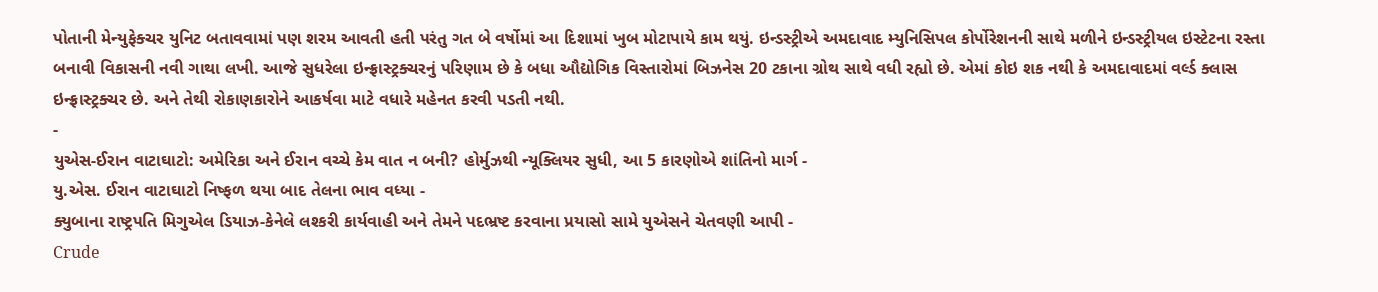પોતાની મેન્યુફેક્ચર યુનિટ બતાવવામાં પણ શરમ આવતી હતી પરંતુ ગત બે વર્ષોમાં આ દિશામાં ખુબ મોટાપાયે કામ થયું. ઇન્ડસ્ટ્રીએ અમદાવાદ મ્યુનિસિપલ કોર્પોરેશનની સાથે મળીને ઇન્ડસ્ટ્રીયલ ઇસ્ટેટના રસ્તા બનાવી વિકાસની નવી ગાથા લખી. આજે સુધરેલા ઇન્ફ્રાસ્ટ્રક્ચરનું પરિણામ છે કે બધા ઔદ્યોગિક વિસ્તારોમાં બિઝનેસ 20 ટકાના ગ્રોથ સાથે વધી રહ્યો છે. એમાં કોઇ શક નથી કે અમદાવાદમાં વર્લ્ડ ક્લાસ ઇન્ફ્રાસ્ટ્રક્ચર છે. અને તેથી રોકાણકારોને આકર્ષવા માટે વધારે મહેનત કરવી પડતી નથી.
-
યુએસ-ઈરાન વાટાઘાટો: અમેરિકા અને ઈરાન વચ્ચે કેમ વાત ન બની? હોર્મુઝથી ન્યૂક્લિયર સુધી, આ 5 કારણોએ શાંતિનો માર્ગ -
યુ.એસ. ઈરાન વાટાઘાટો નિષ્ફળ થયા બાદ તેલના ભાવ વધ્યા -
ક્યુબાના રાષ્ટ્રપતિ મિગુએલ ડિયાઝ-કેનેલે લશ્કરી કાર્યવાહી અને તેમને પદભ્રષ્ટ કરવાના પ્રયાસો સામે યુએસને ચેતવણી આપી -
Crude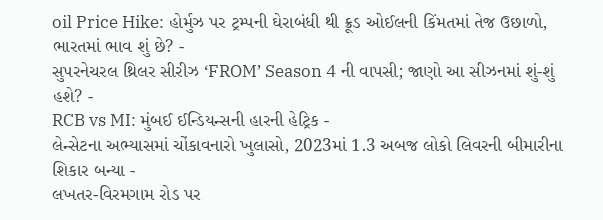oil Price Hike: હોર્મુઝ પર ટ્રમ્પની ઘેરાબંધી થી ક્રૂડ ઓઈલની કિંમતમાં તેજ ઉછાળો, ભારતમાં ભાવ શું છે? -
સુપરનેચરલ થ્રિલર સીરીઝ ‘FROM’ Season 4 ની વાપસી; જાણો આ સીઝનમાં શું-શું હશે? -
RCB vs MI: મુંબઈ ઈન્ડિયન્સની હારની હેટ્રિક -
લેન્સેટના અભ્યાસમાં ચોંકાવનારો ખુલાસો, 2023માં 1.3 અબજ લોકો લિવરની બીમારીના શિકાર બન્યા -
લખતર-વિરમગામ રોડ પર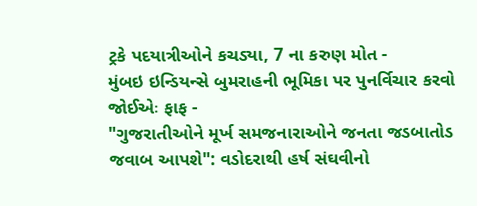ટ્રકે પદયાત્રીઓને કચડ્યા, 7 ના કરુણ મોત -
મુંબઇ ઇન્ડિયન્સે બુમરાહની ભૂમિકા પર પુનર્વિચાર કરવો જોઈએઃ ફાફ -
"ગુજરાતીઓને મૂર્ખ સમજનારાઓને જનતા જડબાતોડ જવાબ આપશે": વડોદરાથી હર્ષ સંઘવીનો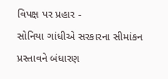વિપક્ષ પર પ્રહાર -
સોનિયા ગાંધીએ સરકારના સીમાંકન પ્રસ્તાવને બંધારણ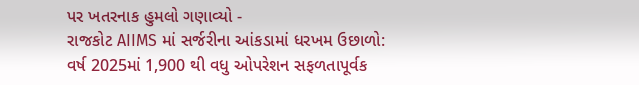પર ખતરનાક હુમલો ગણાવ્યો -
રાજકોટ AIIMS માં સર્જરીના આંકડામાં ધરખમ ઉછાળો: વર્ષ 2025માં 1,900 થી વધુ ઓપરેશન સફળતાપૂર્વક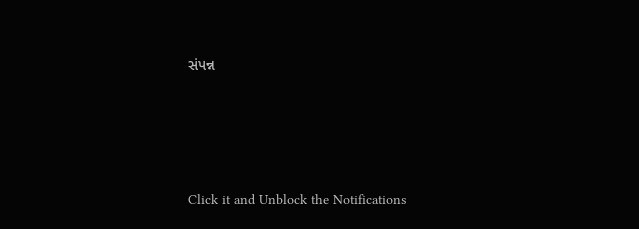સંપન્ન





Click it and Unblock the Notifications